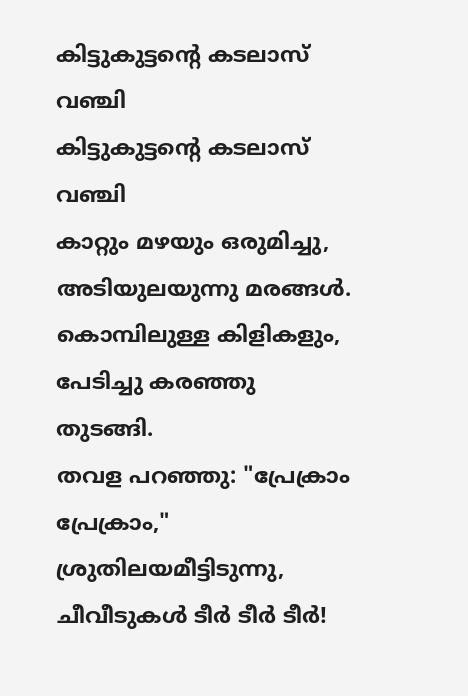കിട്ടുകുട്ടൻ്റെ കടലാസ് വഞ്ചി
കിട്ടുകുട്ടൻ്റെ കടലാസ് വഞ്ചി
കാറ്റും മഴയും ഒരുമിച്ചു,
അടിയുലയുന്നു മരങ്ങൾ.
കൊമ്പിലുള്ള കിളികളും,
പേടിച്ചു കരഞ്ഞു തുടങ്ങി.
തവള പറഞ്ഞു: "പ്രേക്രാം പ്രേക്രാം,"
ശ്രുതിലയമീട്ടിടുന്നു,
ചീവീടുകൾ ടീർ ടീർ ടീർ!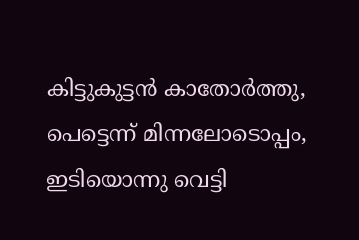കിട്ടുകുട്ടൻ കാതോർത്തു,
പെട്ടെന്ന് മിന്നലോടൊപ്പം,
ഇടിയൊന്നു വെട്ടി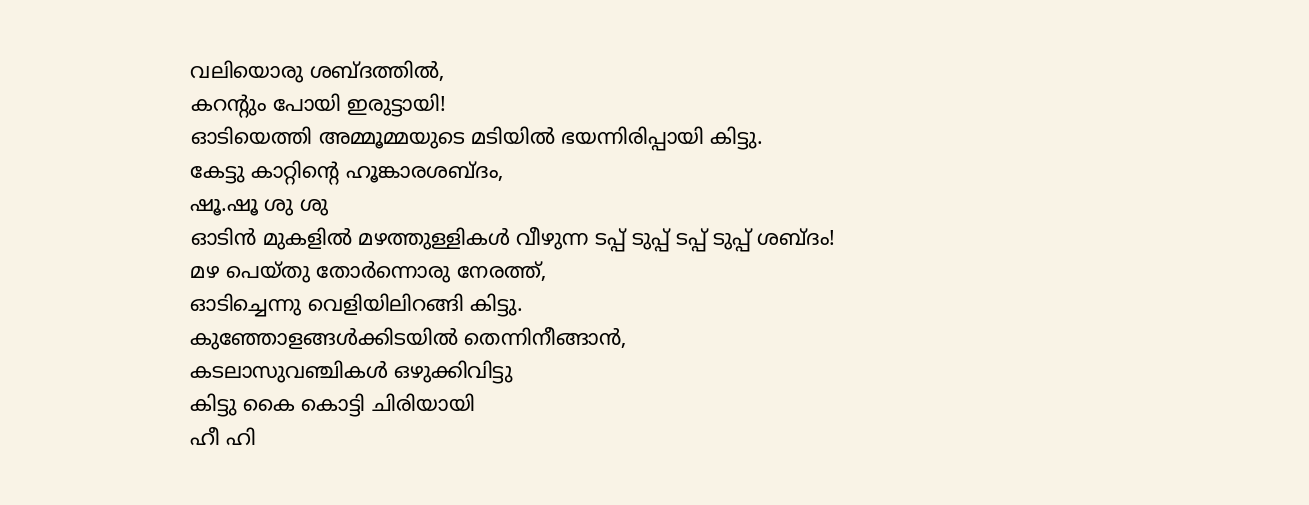വലിയൊരു ശബ്ദത്തിൽ,
കറന്റും പോയി ഇരുട്ടായി!
ഓടിയെത്തി അമ്മൂമ്മയുടെ മടിയിൽ ഭയന്നിരിപ്പായി കിട്ടു.
കേട്ടു കാറ്റിന്റെ ഹൂങ്കാരശബ്ദം,
ഷൂ.ഷൂ ശു ശു
ഓടിൻ മുകളിൽ മഴത്തുള്ളികൾ വീഴുന്ന ടപ്പ് ടുപ്പ് ടപ്പ് ടുപ്പ് ശബ്ദം!
മഴ പെയ്തു തോർന്നൊരു നേരത്ത്,
ഓടിച്ചെന്നു വെളിയിലിറങ്ങി കിട്ടു.
കുഞ്ഞോളങ്ങൾക്കിടയിൽ തെന്നിനീങ്ങാൻ,
കടലാസുവഞ്ചികൾ ഒഴുക്കിവിട്ടു
കിട്ടു കൈ കൊട്ടി ചിരിയായി
ഹീ ഹി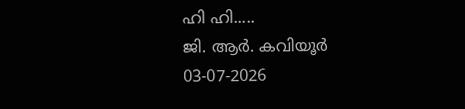ഹി ഹി.....
ജി. ആർ. കവിയൂർ
03-07-2026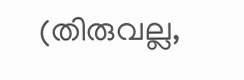(തിരുവല്ല,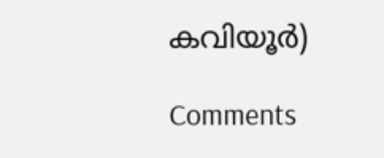കവിയൂർ)

Comments